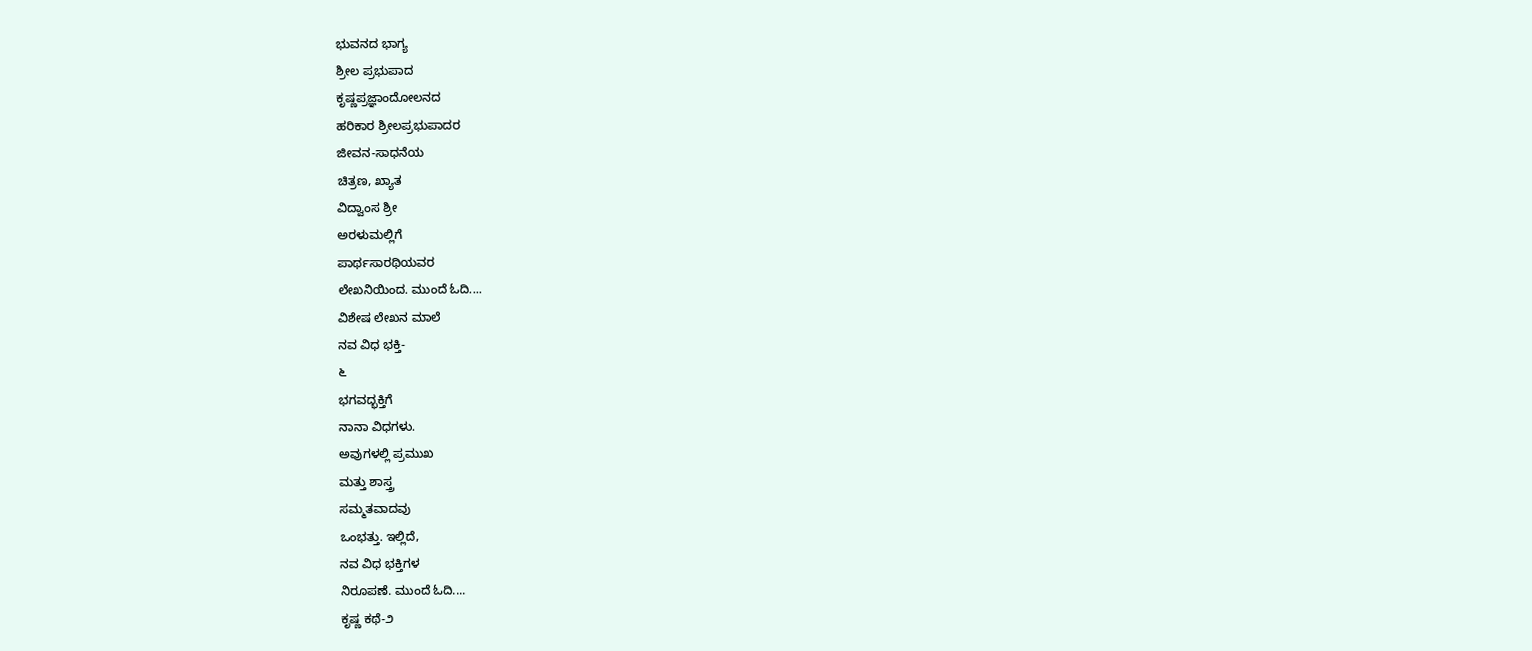ಭುವನದ ಭಾಗ್ಯ
ಶ್ರೀಲ ಪ್ರಭುಪಾದ
ಕೃಷ್ಣಪ್ರಜ್ಞಾಂದೋಲನದ
ಹರಿಕಾರ ಶ್ರೀಲಪ್ರಭುಪಾದರ
ಜೀವನ-ಸಾಧನೆಯ
ಚಿತ್ರಣ, ಖ್ಯಾತ
ವಿದ್ವಾಂಸ ಶ್ರೀ
ಅರಳುಮಲ್ಲಿಗೆ
ಪಾರ್ಥಸಾರಥಿಯವರ
ಲೇಖನಿಯಿಂದ. ಮುಂದೆ ಓದಿ....
ವಿಶೇಷ ಲೇಖನ ಮಾಲೆ
ನವ ವಿಧ ಭಕ್ತಿ-
೬
ಭಗವದ್ಭಕ್ತಿಗೆ
ನಾನಾ ವಿಧಗಳು.
ಅವುಗಳಲ್ಲಿ ಪ್ರಮುಖ
ಮತ್ತು ಶಾಸ್ತ್ರ
ಸಮ್ಮತವಾದವು
ಒಂಭತ್ತು. ಇಲ್ಲಿದೆ,
ನವ ವಿಧ ಭಕ್ತಿಗಳ
ನಿರೂಪಣೆ. ಮುಂದೆ ಓದಿ....
ಕೃಷ್ಣ ಕಥೆ-೨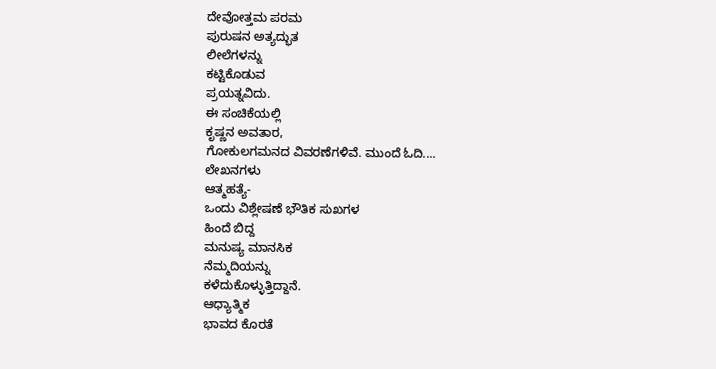ದೇವೋತ್ತಮ ಪರಮ
ಪುರುಷನ ಅತ್ಯದ್ಭುತ
ಲೀಲೆಗಳನ್ನು
ಕಟ್ಟಿಕೊಡುವ
ಪ್ರಯತ್ನವಿದು.
ಈ ಸಂಚಿಕೆಯಲ್ಲಿ
ಕೃಷ್ಣನ ಅವತಾರ,
ಗೋಕುಲಗಮನದ ವಿವರಣೆಗಳಿವೆ. ಮುಂದೆ ಓದಿ....
ಲೇಖನಗಳು
ಆತ್ಮಹತ್ಯೆ-
ಒಂದು ವಿಶ್ಲೇಷಣೆ ಭೌತಿಕ ಸುಖಗಳ
ಹಿಂದೆ ಬಿದ್ದ
ಮನುಷ್ಯ ಮಾನಸಿಕ
ನೆಮ್ಮದಿಯನ್ನು
ಕಳೆದುಕೊಳ್ಳುತ್ತಿದ್ದಾನೆ.
ಆಧ್ಯಾತ್ಮಿಕ
ಭಾವದ ಕೊರತೆ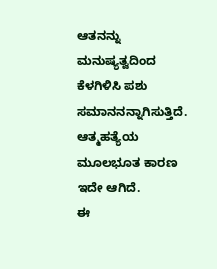ಆತನನ್ನು ಮನುಷ್ಯತ್ವದಿಂದ
ಕೆಳಗಿಳಿಸಿ ಪಶು
ಸಮಾನನನ್ನಾಗಿಸುತ್ತಿದೆ.
ಆತ್ಮಹತ್ಯೆಯ
ಮೂಲಭೂತ ಕಾರಣ
ಇದೇ ಆಗಿದೆ.
ಈ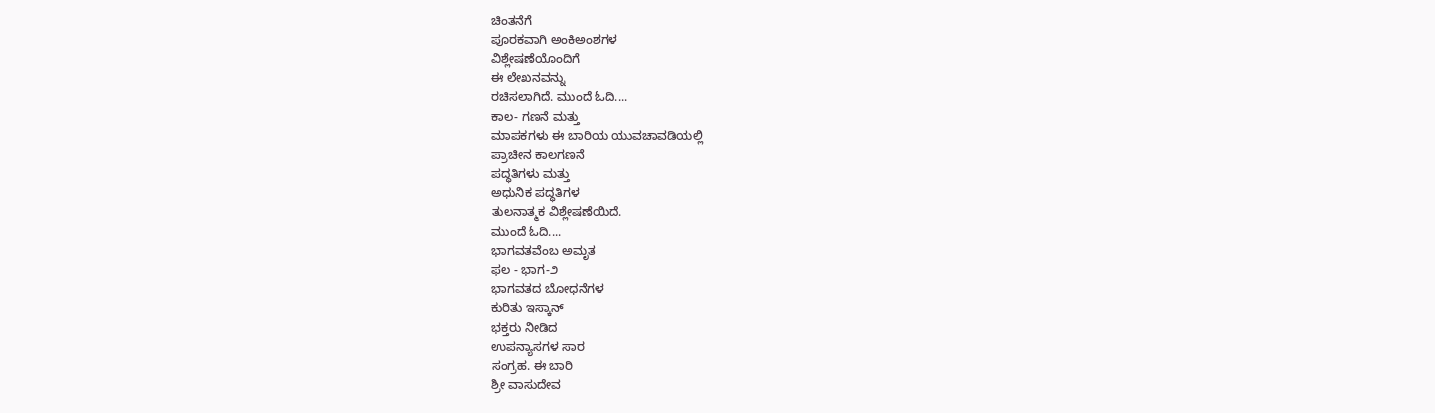ಚಿಂತನೆಗೆ
ಪೂರಕವಾಗಿ ಅಂಕಿಅಂಶಗಳ
ವಿಶ್ಲೇಷಣೆಯೊಂದಿಗೆ
ಈ ಲೇಖನವನ್ನು
ರಚಿಸಲಾಗಿದೆ. ಮುಂದೆ ಓದಿ....
ಕಾಲ- ಗಣನೆ ಮತ್ತು
ಮಾಪಕಗಳು ಈ ಬಾರಿಯ ಯುವಚಾವಡಿಯಲ್ಲಿ
ಪ್ರಾಚೀನ ಕಾಲಗಣನೆ
ಪದ್ಧತಿಗಳು ಮತ್ತು
ಅಧುನಿಕ ಪದ್ಧತಿಗಳ
ತುಲನಾತ್ಮಕ ವಿಶ್ಲೇಷಣೆಯಿದೆ.
ಮುಂದೆ ಓದಿ....
ಭಾಗವತವೆಂಬ ಅಮೃತ
ಫಲ - ಭಾಗ-೨
ಭಾಗವತದ ಬೋಧನೆಗಳ
ಕುರಿತು ಇಸ್ಕಾನ್
ಭಕ್ತರು ನೀಡಿದ
ಉಪನ್ಯಾಸಗಳ ಸಾರ
ಸಂಗ್ರಹ. ಈ ಬಾರಿ
ಶ್ರೀ ವಾಸುದೇವ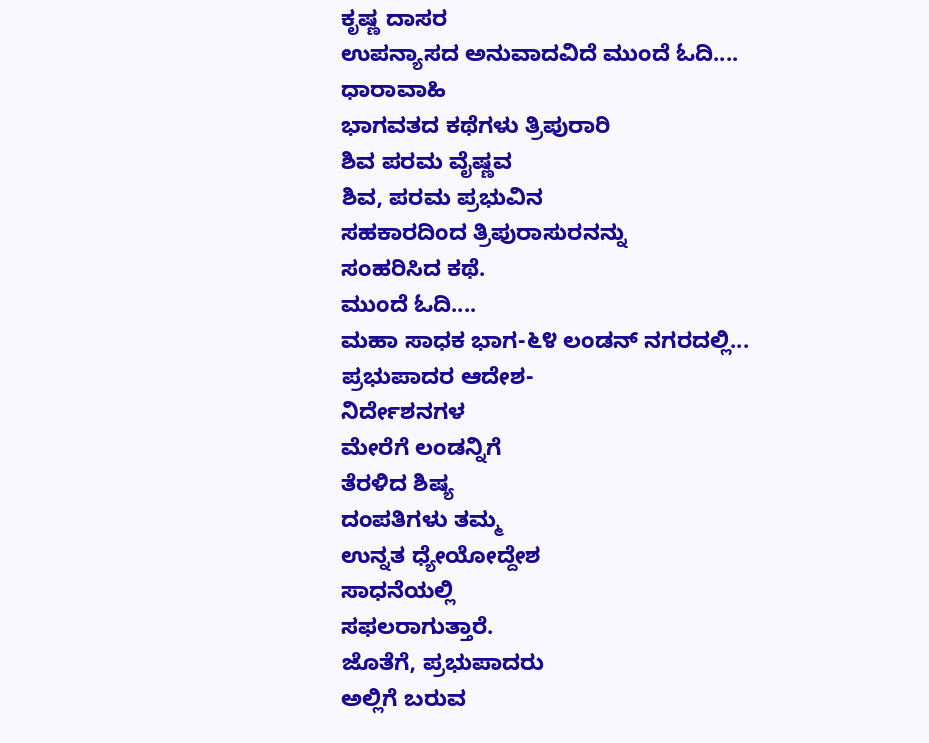ಕೃಷ್ಣ ದಾಸರ
ಉಪನ್ಯಾಸದ ಅನುವಾದವಿದೆ ಮುಂದೆ ಓದಿ....
ಧಾರಾವಾಹಿ
ಭಾಗವತದ ಕಥೆಗಳು ತ್ರಿಪುರಾರಿ
ಶಿವ ಪರಮ ವೈಷ್ಣವ
ಶಿವ, ಪರಮ ಪ್ರಭುವಿನ
ಸಹಕಾರದಿಂದ ತ್ರಿಪುರಾಸುರನನ್ನು
ಸಂಹರಿಸಿದ ಕಥೆ.
ಮುಂದೆ ಓದಿ....
ಮಹಾ ಸಾಧಕ ಭಾಗ-೬೪ ಲಂಡನ್ ನಗರದಲ್ಲಿ...
ಪ್ರಭುಪಾದರ ಆದೇಶ-
ನಿರ್ದೇಶನಗಳ
ಮೇರೆಗೆ ಲಂಡನ್ನಿಗೆ
ತೆರಳಿದ ಶಿಷ್ಯ
ದಂಪತಿಗಳು ತಮ್ಮ
ಉನ್ನತ ಧ್ಯೇಯೋದ್ದೇಶ
ಸಾಧನೆಯಲ್ಲಿ
ಸಫಲರಾಗುತ್ತಾರೆ.
ಜೊತೆಗೆ, ಪ್ರಭುಪಾದರು
ಅಲ್ಲಿಗೆ ಬರುವ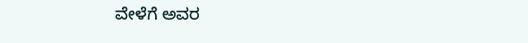ವೇಳೆಗೆ ಅವರ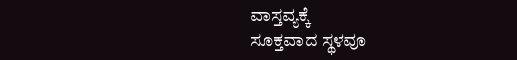ವಾಸ್ತವ್ಯಕ್ಕೆ
ಸೂಕ್ತವಾದ ಸ್ಥಳವೂ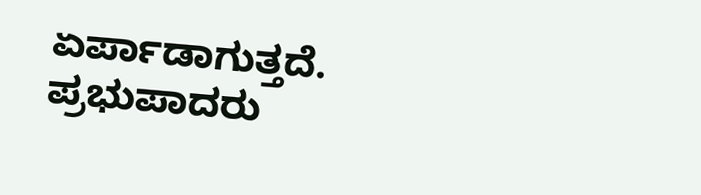ಏರ್ಪಾಡಾಗುತ್ತದೆ.
ಪ್ರಭುಪಾದರು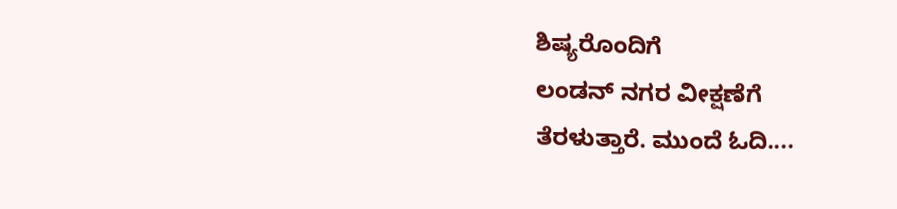ಶಿಷ್ಯರೊಂದಿಗೆ
ಲಂಡನ್ ನಗರ ವೀಕ್ಷಣೆಗೆ
ತೆರಳುತ್ತಾರೆ. ಮುಂದೆ ಓದಿ....